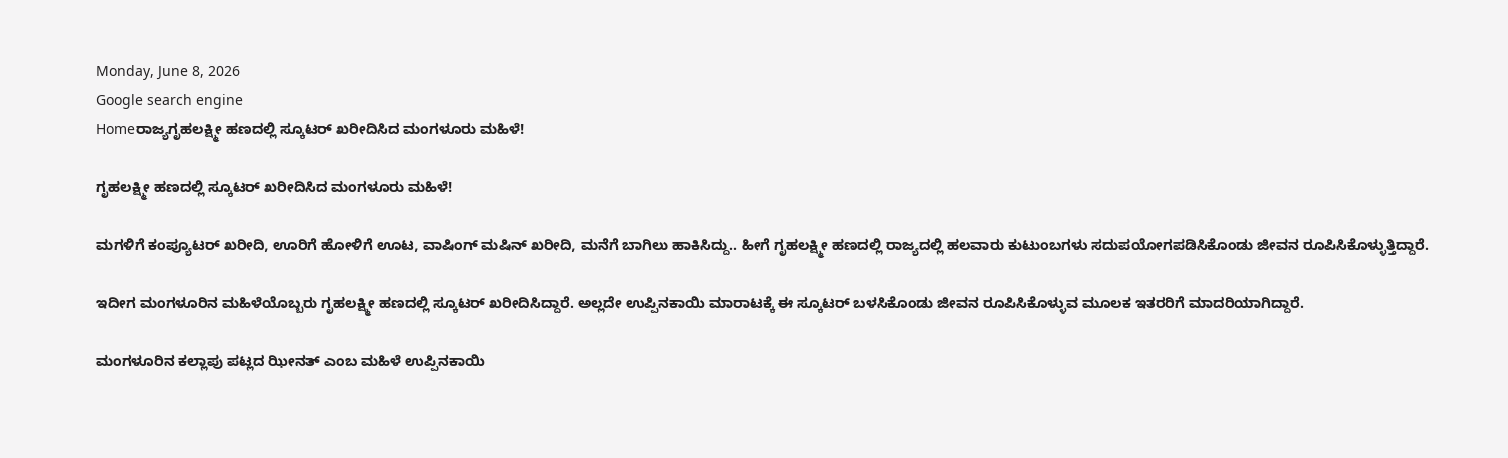Monday, June 8, 2026
Google search engine
Homeರಾಜ್ಯಗೃಹಲಕ್ಷ್ಮೀ ಹಣದಲ್ಲಿ ಸ್ಕೂಟರ್ ಖರೀದಿಸಿದ ಮಂಗಳೂರು ಮಹಿಳೆ!

ಗೃಹಲಕ್ಷ್ಮೀ ಹಣದಲ್ಲಿ ಸ್ಕೂಟರ್ ಖರೀದಿಸಿದ ಮಂಗಳೂರು ಮಹಿಳೆ!

ಮಗಳಿಗೆ ಕಂಪ್ಯೂಟರ್ ಖರೀದಿ, ಊರಿಗೆ ಹೋಳಿಗೆ ಊಟ, ವಾಷಿಂಗ್ ಮಷಿನ್ ಖರೀದಿ, ಮನೆಗೆ ಬಾಗಿಲು ಹಾಕಿಸಿದ್ದು.. ಹೀಗೆ ಗೃಹಲಕ್ಷ್ಮೀ ಹಣದಲ್ಲಿ ರಾಜ್ಯದಲ್ಲಿ ಹಲವಾರು ಕುಟುಂಬಗಳು ಸದುಪಯೋಗಪಡಿಸಿಕೊಂಡು ಜೀವನ ರೂಪಿಸಿಕೊಳ್ಳುತ್ತಿದ್ದಾರೆ.

ಇದೀಗ ಮಂಗಳೂರಿನ ಮಹಿಳೆಯೊಬ್ಬರು ಗೃಹಲಕ್ಷ್ಮೀ ಹಣದಲ್ಲಿ ಸ್ಕೂಟರ್ ಖರೀದಿಸಿದ್ದಾರೆ. ಅಲ್ಲದೇ ಉಪ್ಪಿನಕಾಯಿ ಮಾರಾಟಕ್ಕೆ ಈ ಸ್ಕೂಟರ್ ಬಳಸಿಕೊಂಡು ಜೀವನ ರೂಪಿಸಿಕೊಳ್ಳುವ ಮೂಲಕ ಇತರರಿಗೆ ಮಾದರಿಯಾಗಿದ್ದಾರೆ.

ಮಂಗಳೂರಿನ ಕಲ್ಲಾಪು ಪಟ್ಲದ ಝೀನತ್ ಎಂಬ ಮಹಿಳೆ ಉಪ್ಪಿನಕಾಯಿ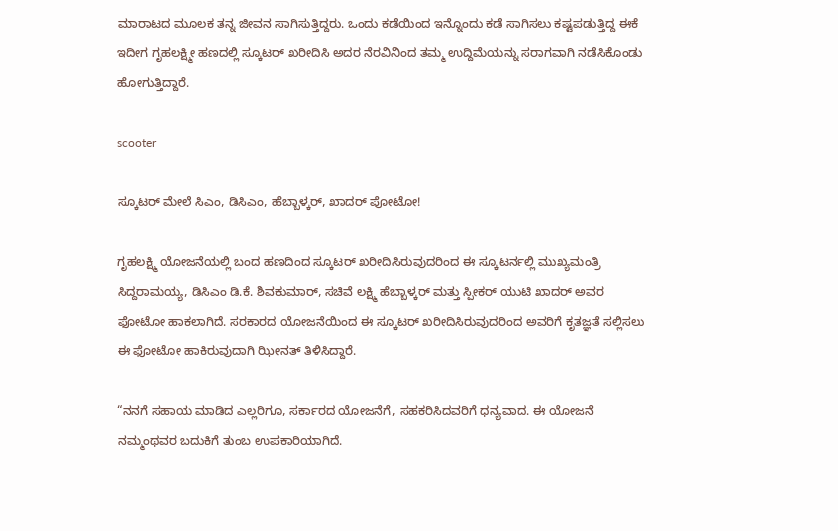ಮಾರಾಟದ ಮೂಲಕ ತನ್ನ ಜೀವನ ಸಾಗಿಸುತ್ತಿದ್ದರು. ಒಂದು ಕಡೆಯಿಂದ ಇನ್ನೊಂದು ಕಡೆ ಸಾಗಿಸಲು ಕಷ್ಟಪಡುತ್ತಿದ್ದ ಈಕೆ ಇದೀಗ ಗೃಹಲಕ್ಷ್ಮೀ ಹಣದಲ್ಲಿ ಸ್ಕೂಟರ್ ಖರೀದಿಸಿ ಅದರ ನೆರವಿನಿಂದ ತಮ್ಮ ಉದ್ದಿಮೆಯನ್ನು ಸರಾಗವಾಗಿ ನಡೆಸಿಕೊಂಡು ಹೋಗುತ್ತಿದ್ದಾರೆ.

scooter

ಸ್ಕೂಟರ್ ಮೇಲೆ ಸಿಎಂ, ಡಿಸಿಎಂ, ಹೆಬ್ಬಾಳ್ಕರ್, ಖಾದರ್ ಪೋಟೋ!

ಗೃಹಲಕ್ಷ್ಮಿ ಯೋಜನೆಯಲ್ಲಿ ಬಂದ ಹಣದಿಂದ ಸ್ಕೂಟರ್ ಖರೀದಿಸಿರುವುದರಿಂದ ಈ ಸ್ಕೂಟರ್ನಲ್ಲಿ ಮುಖ್ಯಮಂತ್ರಿ ಸಿದ್ದರಾಮಯ್ಯ, ಡಿಸಿಎಂ ಡಿ.ಕೆ. ಶಿವಕುಮಾರ್, ಸಚಿವೆ ಲಕ್ಷ್ಮಿ ಹೆಬ್ಬಾಳ್ಕರ್ ಮತ್ತು ಸ್ಪೀಕರ್ ಯುಟಿ ಖಾದರ್ ಅವರ ಫೋಟೋ ಹಾಕಲಾಗಿದೆ. ಸರಕಾರದ ಯೋಜನೆಯಿಂದ ಈ ಸ್ಕೂಟರ್ ಖರೀದಿಸಿರುವುದರಿಂದ ಅವರಿಗೆ ಕೃತಜ್ಞತೆ ಸಲ್ಲಿಸಲು ಈ ಫೋಟೋ ಹಾಕಿರುವುದಾಗಿ ಝೀನತ್ ತಿಳಿಸಿದ್ದಾರೆ.

“ನನಗೆ ಸಹಾಯ ಮಾಡಿದ ಎಲ್ಲರಿಗೂ, ಸರ್ಕಾರದ ಯೋಜನೆಗೆ, ಸಹಕರಿಸಿದವರಿಗೆ ಧನ್ಯವಾದ. ಈ ಯೋಜನೆ ನಮ್ಮಂಥವರ ಬದುಕಿಗೆ ತುಂಬ ಉಪಕಾರಿಯಾಗಿದೆ.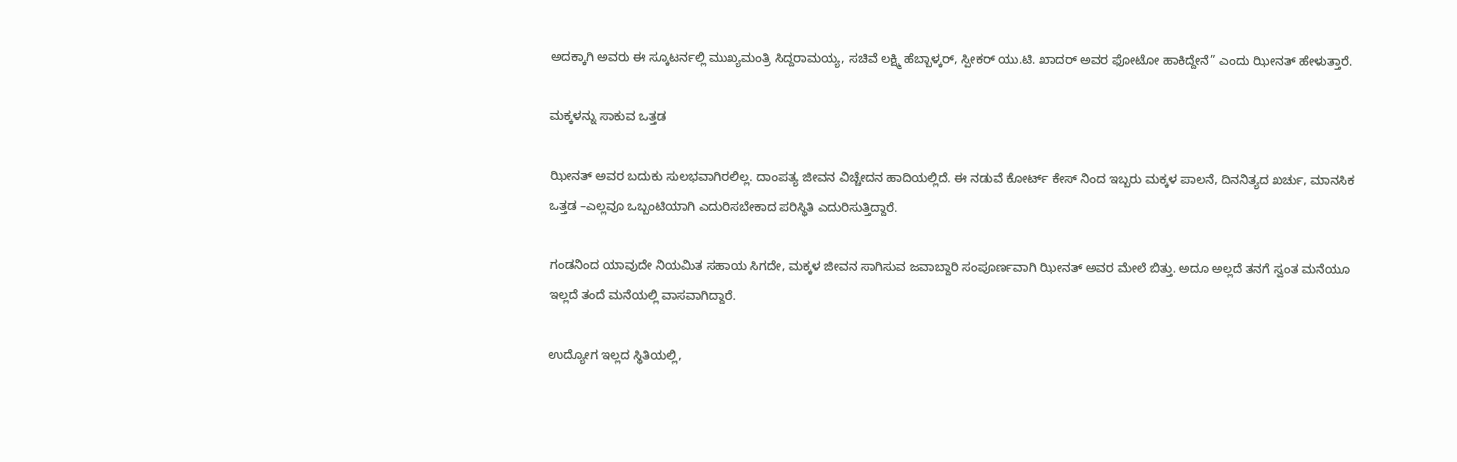ಅದಕ್ಕಾಗಿ ಅವರು ಈ ಸ್ಕೂಟರ್ನಲ್ಲಿ ಮುಖ್ಯಮಂತ್ರಿ ಸಿದ್ದರಾಮಯ್ಯ, ಸಚಿವೆ ಲಕ್ಷ್ಮಿ ಹೆಬ್ಬಾಳ್ಕರ್, ಸ್ಪೀಕರ್ ಯು.ಟಿ. ಖಾದರ್ ಅವರ ಫೋಟೋ ಹಾಕಿದ್ದೇನೆ” ಎಂದು ಝೀನತ್ ಹೇಳುತ್ತಾರೆ.

ಮಕ್ಕಳನ್ನು ಸಾಕುವ ಒತ್ತಡ

ಝೀನತ್ ಅವರ ಬದುಕು ಸುಲಭವಾಗಿರಲಿಲ್ಲ. ದಾಂಪತ್ಯ ಜೀವನ ವಿಚ್ಚೇದನ ಹಾದಿಯಲ್ಲಿದೆ. ಈ ನಡುವೆ ಕೋರ್ಟ್ ಕೇಸ್ ನಿಂದ ಇಬ್ಬರು ಮಕ್ಕಳ ಪಾಲನೆ, ದಿನನಿತ್ಯದ ಖರ್ಚು, ಮಾನಸಿಕ ಒತ್ತಡ –ಎಲ್ಲವೂ ಒಬ್ಬಂಟಿಯಾಗಿ ಎದುರಿಸಬೇಕಾದ ಪರಿಸ್ಥಿತಿ ಎದುರಿಸುತ್ತಿದ್ದಾರೆ.

ಗಂಡನಿಂದ ಯಾವುದೇ ನಿಯಮಿತ ಸಹಾಯ ಸಿಗದೇ, ಮಕ್ಕಳ ಜೀವನ ಸಾಗಿಸುವ ಜವಾಬ್ದಾರಿ ಸಂಪೂರ್ಣವಾಗಿ ಝೀನತ್ ಅವರ ಮೇಲೆ ಬಿತ್ತು. ಅದೂ ಅಲ್ಲದೆ ತನಗೆ ಸ್ವಂತ ಮನೆಯೂ ಇಲ್ಲದೆ ತಂದೆ ಮನೆಯಲ್ಲಿ ವಾಸವಾಗಿದ್ದಾರೆ.

ಉದ್ಯೋಗ ಇಲ್ಲದ ಸ್ಥಿತಿಯಲ್ಲಿ,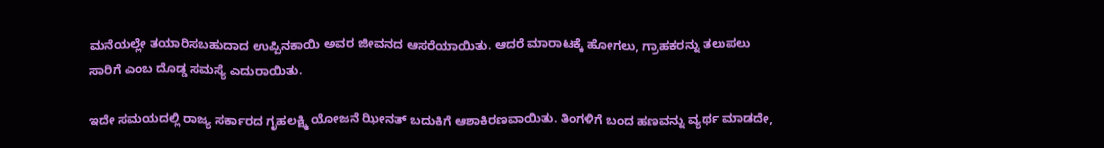ಮನೆಯಲ್ಲೇ ತಯಾರಿಸಬಹುದಾದ ಉಪ್ಪಿನಕಾಯಿ ಅವರ ಜೀವನದ ಆಸರೆಯಾಯಿತು. ಆದರೆ ಮಾರಾಟಕ್ಕೆ ಹೋಗಲು, ಗ್ರಾಹಕರನ್ನು ತಲುಪಲು ಸಾರಿಗೆ ಎಂಬ ದೊಡ್ಡ ಸಮಸ್ಯೆ ಎದುರಾಯಿತು.

ಇದೇ ಸಮಯದಲ್ಲಿ ರಾಜ್ಯ ಸರ್ಕಾರದ ಗೃಹಲಕ್ಷ್ಮಿ ಯೋಜನೆ ಝೀನತ್ ಬದುಕಿಗೆ ಆಶಾಕಿರಣವಾಯಿತು. ತಿಂಗಳಿಗೆ ಬಂದ ಹಣವನ್ನು ವ್ಯರ್ಥ ಮಾಡದೇ,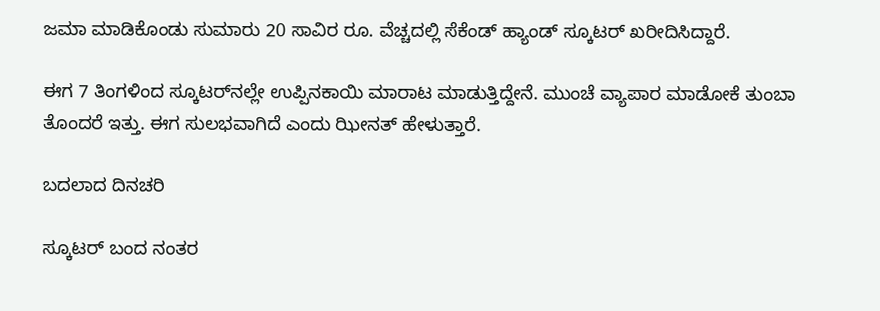ಜಮಾ ಮಾಡಿಕೊಂಡು ಸುಮಾರು 20 ಸಾವಿರ ರೂ. ವೆಚ್ಚದಲ್ಲಿ ಸೆಕೆಂಡ್ ಹ್ಯಾಂಡ್ ಸ್ಕೂಟರ್ ಖರೀದಿಸಿದ್ದಾರೆ.

ಈಗ 7 ತಿಂಗಳಿಂದ ಸ್ಕೂಟರ್‌ನಲ್ಲೇ ಉಪ್ಪಿನಕಾಯಿ ಮಾರಾಟ ಮಾಡುತ್ತಿದ್ದೇನೆ. ಮುಂಚೆ ವ್ಯಾಪಾರ ಮಾಡೋಕೆ ತುಂಬಾ ತೊಂದರೆ ಇತ್ತು. ಈಗ ಸುಲಭವಾಗಿದೆ ಎಂದು ಝೀನತ್ ಹೇಳುತ್ತಾರೆ.

ಬದಲಾದ ದಿನಚರಿ

ಸ್ಕೂಟರ್ ಬಂದ ನಂತರ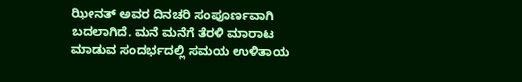ಝೀನತ್ ಅವರ ದಿನಚರಿ ಸಂಪೂರ್ಣವಾಗಿ ಬದಲಾಗಿದೆ. ಮನೆ ಮನೆಗೆ ತೆರಳಿ ಮಾರಾಟ ಮಾಡುವ ಸಂದರ್ಭದಲ್ಲಿ ಸಮಯ ಉಳಿತಾಯ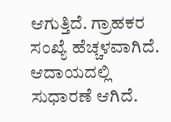ಆಗುತ್ತಿದೆ. ಗ್ರಾಹಕರ ಸಂಖ್ಯೆ ಹೆಚ್ಚಳವಾಗಿದೆ. ಆದಾಯದಲ್ಲಿ ಸುಧಾರಣೆ ಆಗಿದೆ.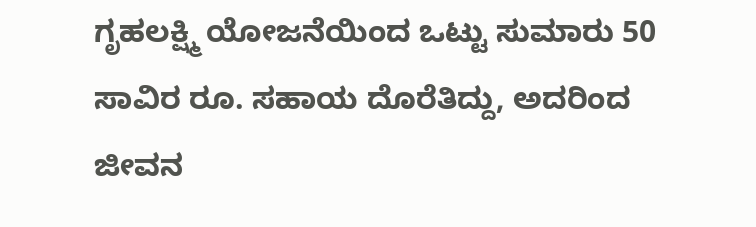ಗೃಹಲಕ್ಷ್ಮಿ ಯೋಜನೆಯಿಂದ ಒಟ್ಟು ಸುಮಾರು 50 ಸಾವಿರ ರೂ. ಸಹಾಯ ದೊರೆತಿದ್ದು, ಅದರಿಂದ ಜೀವನ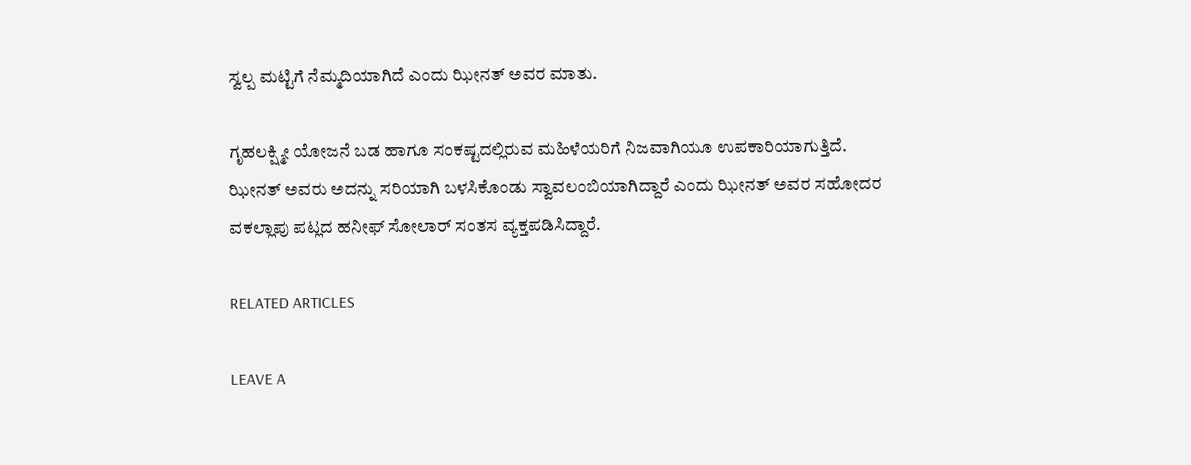ಸ್ವಲ್ಪ ಮಟ್ಟಿಗೆ ನೆಮ್ಮದಿಯಾಗಿದೆ ಎಂದು ಝೀನತ್ ಅವರ ಮಾತು.

ಗೃಹಲಕ್ಷ್ಮೀ ಯೋಜನೆ ಬಡ ಹಾಗೂ ಸಂಕಷ್ಟದಲ್ಲಿರುವ ಮಹಿಳೆಯರಿಗೆ ನಿಜವಾಗಿಯೂ ಉಪಕಾರಿಯಾಗುತ್ತಿದೆ. ಝೀನತ್ ಅವರು ಅದನ್ನು ಸರಿಯಾಗಿ ಬಳಸಿಕೊಂಡು ಸ್ವಾವಲಂಬಿಯಾಗಿದ್ದಾರೆ ಎಂದು ಝೀನತ್‌ ಅವರ ಸಹೋದರ ವಕಲ್ಲಾಪು ಪಟ್ಲದ ಹನೀಫ್ ಸೋಲಾರ್ ಸಂತಸ ವ್ಯಕ್ತಪಡಿಸಿದ್ದಾರೆ.

RELATED ARTICLES

LEAVE A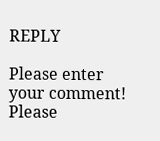REPLY

Please enter your comment!
Please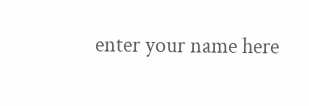enter your name here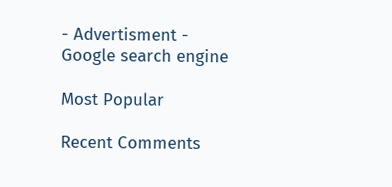- Advertisment -
Google search engine

Most Popular

Recent Comments